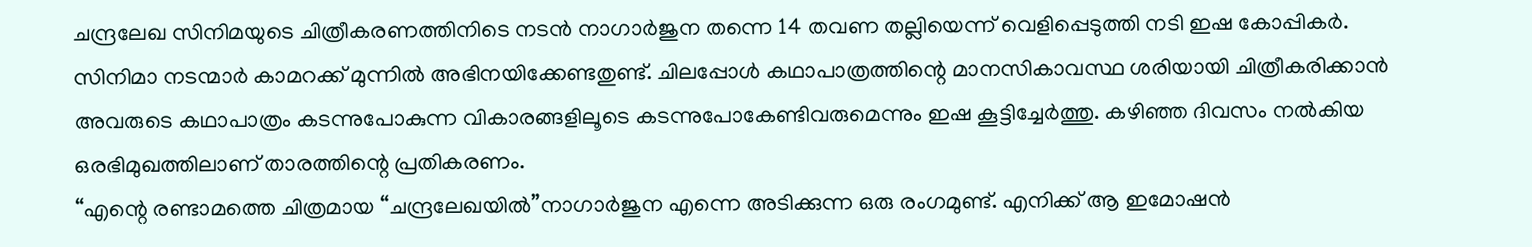ചന്ദ്രലേഖ സിനിമയുടെ ചിത്രീകരണത്തിനിടെ നടൻ നാഗാർജുന തന്നെ 14 തവണ തല്ലിയെന്ന് വെളിപ്പെടുത്തി നടി ഇഷ കോപ്പികർ. സിനിമാ നടന്മാർ കാമറക്ക് മുന്നിൽ അഭിനയിക്കേണ്ടതുണ്ട്. ചിലപ്പോൾ കഥാപാത്രത്തിന്റെ മാനസികാവസ്ഥ ശരിയായി ചിത്രീകരിക്കാൻ അവരുടെ കഥാപാത്രം കടന്നുപോകുന്ന വികാരങ്ങളിലൂടെ കടന്നുപോകേണ്ടിവരുമെന്നും ഇഷ കൂട്ടിച്ചേർത്തു. കഴിഞ്ഞ ദിവസം നൽകിയ ഒരഭിമുഖത്തിലാണ് താരത്തിന്റെ പ്രതികരണം.
“എന്റെ രണ്ടാമത്തെ ചിത്രമായ “ചന്ദ്രലേഖയിൽ”നാഗാർജുന എന്നെ അടിക്കുന്ന ഒരു രംഗമുണ്ട്. എനിക്ക് ആ ഇമോഷൻ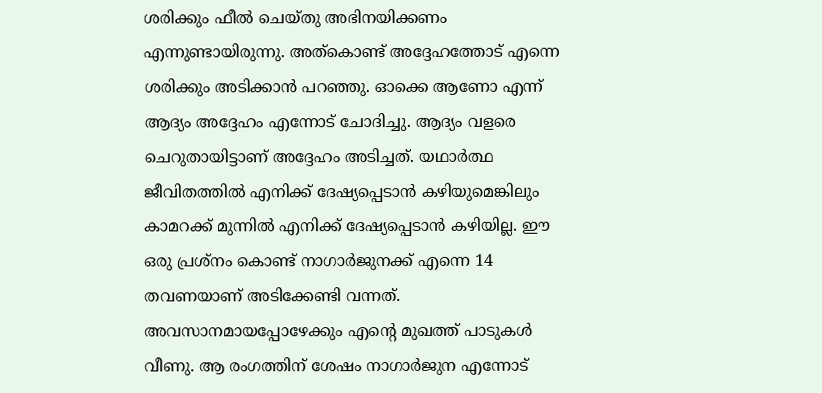ശരിക്കും ഫീൽ ചെയ്തു അഭിനയിക്കണം എന്നുണ്ടായിരുന്നു. അത്കൊണ്ട് അദ്ദേഹത്തോട് എന്നെ ശരിക്കും അടിക്കാൻ പറഞ്ഞു. ഓക്കെ ആണോ എന്ന് ആദ്യം അദ്ദേഹം എന്നോട് ചോദിച്ചു. ആദ്യം വളരെ ചെറുതായിട്ടാണ് അദ്ദേഹം അടിച്ചത്. യഥാർത്ഥ ജീവിതത്തിൽ എനിക്ക് ദേഷ്യപ്പെടാൻ കഴിയുമെങ്കിലും കാമറക്ക് മുന്നിൽ എനിക്ക് ദേഷ്യപ്പെടാൻ കഴിയില്ല. ഈ ഒരു പ്രശ്നം കൊണ്ട് നാഗാർജുനക്ക് എന്നെ 14 തവണയാണ് അടിക്കേണ്ടി വന്നത്. അവസാനമായപ്പോഴേക്കും എന്റെ മുഖത്ത് പാടുകൾ വീണു. ആ രംഗത്തിന് ശേഷം നാഗാർജുന എന്നോട്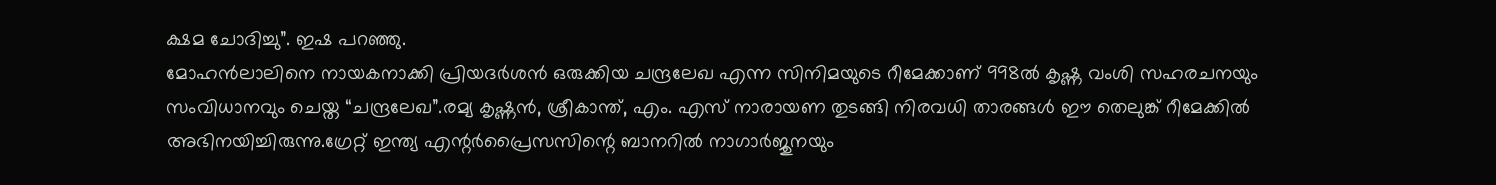ക്ഷമ ചോദിച്ചു”. ഇഷ പറഞ്ഞു.
മോഹൻലാലിനെ നായകനാക്കി പ്രിയദർശൻ ഒരുക്കിയ ചന്ദ്രലേഖ എന്ന സിനിമയുടെ റീമേക്കാണ് 998ൽ കൃഷ്ണ വംശി സഹരചനയും സംവിധാനവും ചെയ്ത “ചന്ദ്രലേഖ”.രമ്യ കൃഷ്ണൻ, ശ്രീകാന്ത്, എം. എസ് നാരായണ തുടങ്ങി നിരവധി താരങ്ങൾ ഈ തെലുങ്ക് റീമേക്കിൽ അഭിനയിച്ചിരുന്നു.ഗ്രേറ്റ് ഇന്ത്യ എന്റർപ്രൈസസിന്റെ ബാനറിൽ നാഗാർജുനയും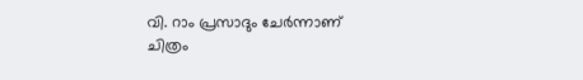വി. റാം പ്രസാദും ചേർന്നാണ് ചിത്രം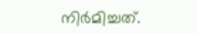നിർമിച്ചത്.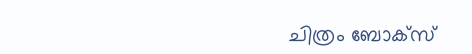ചിത്രം ബോക്സ്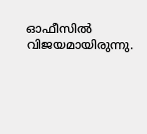ഓഫീസിൽ വിജയമായിരുന്നു.